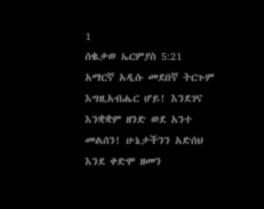1
ሰቈቃወ ኤርምያስ 5:21
አማርኛ አዲሱ መደበኛ ትርጉም
እግዚአብሔር ሆይ! እንደገና እንቋቋም ዘንድ ወደ አንተ መልሰን! ሁኔታችንን አድሰህ እንደ ቀድሞ ዘመን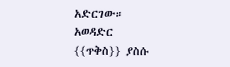አድርገው።
አወዳድር
{{ጥቅስ}} ያስሱ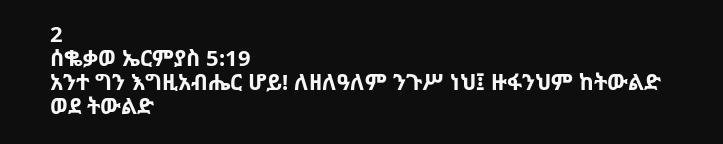2
ሰቈቃወ ኤርምያስ 5:19
አንተ ግን እግዚአብሔር ሆይ! ለዘለዓለም ንጉሥ ነህ፤ ዙፋንህም ከትውልድ ወደ ትውልድ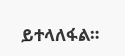ይተላለፋል።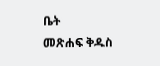ቤት
መጽሐፍ ቅዱስ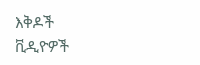እቅዶች
ቪዲዮዎች